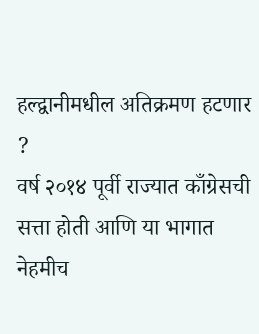हल्द्वानीमधील अतिक्रमण हटणार ?
वर्ष २०१४ पूर्वी राज्यात काँग्रेसची सत्ता होती आणि या भागात नेहमीच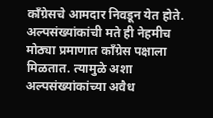काँग्रेसचे आमदार निवडून येत होते. अल्पसंख्यांकांची मते ही नेहमीच मोठ्या प्रमाणात काँग्रेस पक्षाला मिळतात. त्यामुळे अशा अल्पसंख्यांकांच्या अवैध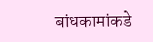बांधकामांकडे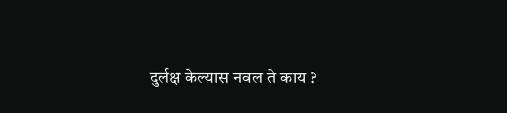दुर्लक्ष केल्यास नवल ते काय ?